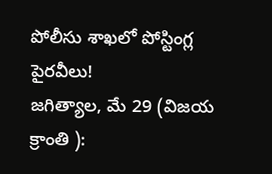పోలీసు శాఖలో పోస్టింగ్ల పైరవీలు!
జగిత్యాల, మే 29 (విజయ క్రాంతి ):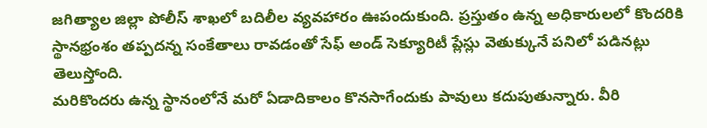జగిత్యాల జిల్లా పోలీస్ శాఖలో బదిలీల వ్యవహారం ఊపందుకుంది. ప్రస్తుతం ఉన్న అధికారులలో కొందరికి స్థానభ్రంశం తప్పదన్న సంకేతాలు రావడంతో సేఫ్ అండ్ సెక్యూరిటీ ప్లేస్లు వెతుక్కునే పనిలో పడినట్లు తెలుస్తోంది.
మరికొందరు ఉన్న స్థానంలోనే మరో ఏడాదికాలం కొనసాగేందుకు పావులు కదుపుతున్నారు. వీరి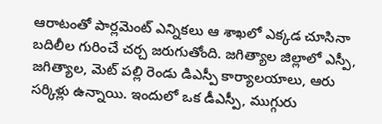ఆరాటంతో పార్లమెంట్ ఎన్నికలు ఆ శాఖలో ఎక్కడ చూసినా బదిలీల గురించే చర్చ జరుగుతోంది. జగిత్యాల జిల్లాలో ఎస్పీ, జగిత్యాల, మెట్ పల్లి రెండు డిఎస్పీ కార్యాలయాలు, ఆరు సర్కిళ్లు ఉన్నాయి. ఇందులో ఒక డీఎస్పీ, ముగ్గురు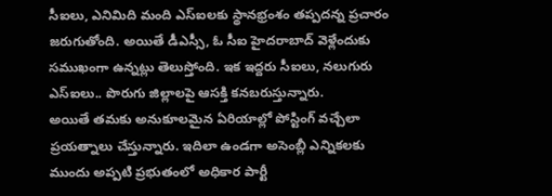సీఐలు, ఎనిమిది మంది ఎస్ఐలకు స్థానభ్రంశం తప్పదన్న ప్రచారం జరుగుతోంది. అయితే డీఎస్సీ, ఓ సీఐ హైదరాబాద్ వెళ్లేందుకు సముఖంగా ఉన్నట్లు తెలుస్తోంది. ఇక ఇద్దరు సీఐలు, నలుగురు ఎస్ఐలు.. పొరుగు జిల్లాలపై ఆసక్తి కనబరుస్తున్నారు.
అయితే తమకు అనుకూలమైన ఏరియాల్లో పోస్టింగ్ వచ్చేలా ప్రయత్నాలు చేస్తున్నారు. ఇదిలా ఉండగా అసెంబ్లీ ఎన్నికలకు ముందు అప్పటి ప్రభుతంలో అధికార పార్టీ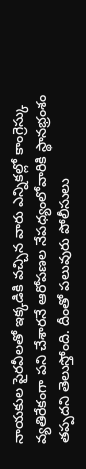నాయకుల పైరవీలతో ఇక్కడికి వచ్చిన వారు ఎన్నికల్లో కాంగ్రెస్కు వ్యతిరేకంగా పని చేశారనే ఆరోపణల నేపధ్యంలోవారికి స్థానభ్రంశం తప్పదని తెలుస్తోంది. దీంతో పలువురు పోలీసులు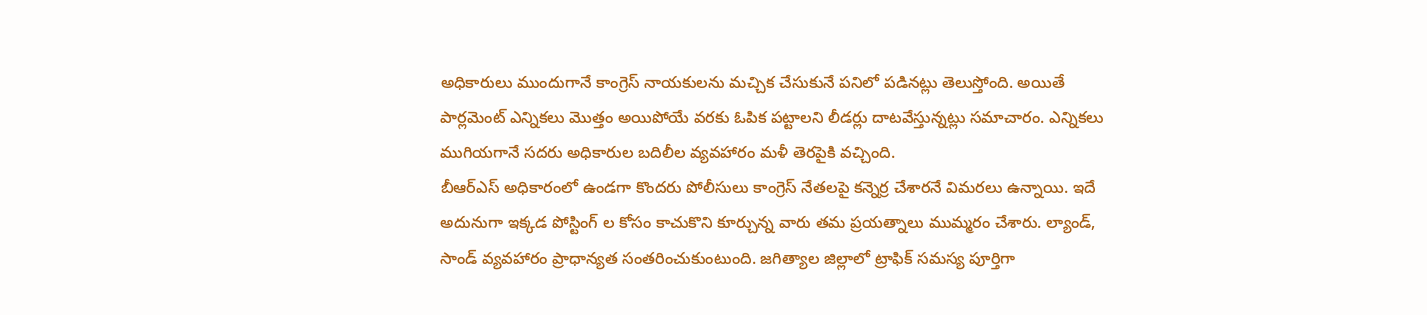అధికారులు ముందుగానే కాంగ్రెస్ నాయకులను మచ్చిక చేసుకునే పనిలో పడినట్లు తెలుస్తోంది. అయితే పార్లమెంట్ ఎన్నికలు మొత్తం అయిపోయే వరకు ఓపిక పట్టాలని లీడర్లు దాటవేస్తున్నట్లు సమాచారం. ఎన్నికలు ముగియగానే సదరు అధికారుల బదిలీల వ్యవహారం మళీ తెరపైకి వచ్చింది.
బీఆర్ఎస్ అధికారంలో ఉండగా కొందరు పోలీసులు కాంగ్రెస్ నేతలపై కన్నెర్ర చేశారనే విమరలు ఉన్నాయి. ఇదే అదునుగా ఇక్కడ పోస్టింగ్ ల కోసం కాచుకొని కూర్చున్న వారు తమ ప్రయత్నాలు ముమ్మరం చేశారు. ల్యాండ్, సాండ్ వ్యవహారం ప్రాధాన్యత సంతరించుకుంటుంది. జగిత్యాల జిల్లాలో ట్రాఫిక్ సమస్య పూర్తిగా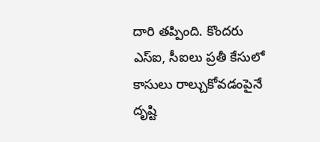దారి తప్పింది. కొందరు ఎస్ఐ, సీఐలు ప్రతీ కేసులో కాసులు రాల్చుకోవడంపైనే దృష్టి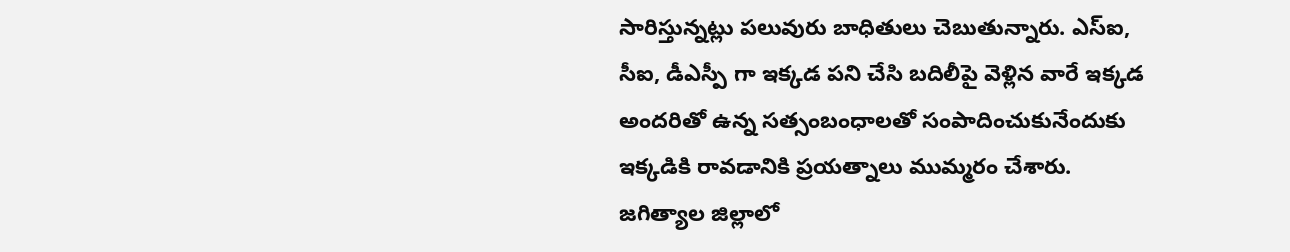సారిస్తున్నట్లు పలువురు బాధితులు చెబుతున్నారు. ఎస్ఐ, సీఐ, డీఎస్పీ గా ఇక్కడ పని చేసి బదిలీపై వెళ్లిన వారే ఇక్కడ అందరితో ఉన్న సత్సంబంధాలతో సంపాదించుకునేందుకు ఇక్కడికి రావడానికి ప్రయత్నాలు ముమ్మరం చేశారు.
జగిత్యాల జిల్లాలో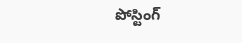పోస్టింగ్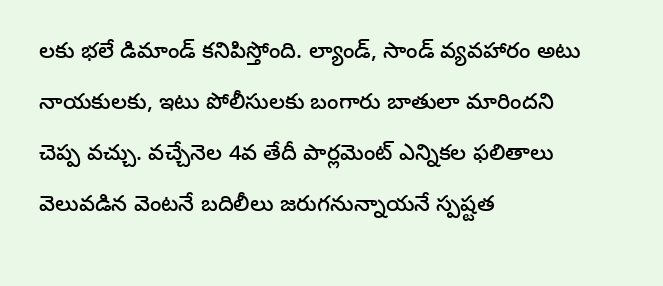లకు భలే డిమాండ్ కనిపిస్తోంది. ల్యాండ్, సాండ్ వ్యవహారం అటు నాయకులకు, ఇటు పోలీసులకు బంగారు బాతులా మారిందని చెప్ప వచ్చు. వచ్చేనెల 4వ తేదీ పార్లమెంట్ ఎన్నికల ఫలితాలు వెలువడిన వెంటనే బదిలీలు జరుగనున్నాయనే స్పష్టత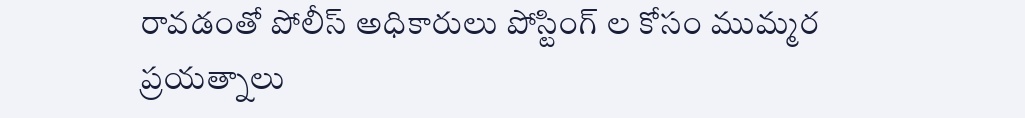రావడంతో పోలీస్ అధికారులు పోస్టింగ్ ల కోసం ముమ్మర ప్రయత్నాలు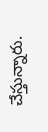చేస్తున్నారు.